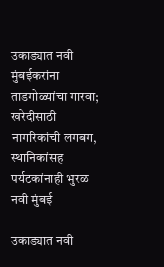उकाड्यात नवी मुंबईकरांना ताडगोळ्यांचा गारवा; खरेदीसाठी नागरिकांची लगबग, स्थानिकांसह पर्यटकांनाही भुरळ
नवी मुंबई

उकाड्यात नवी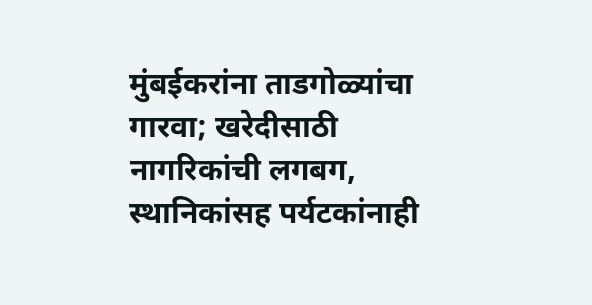मुंबईकरांना ताडगोळ्यांचा गारवा; खरेदीसाठी नागरिकांची लगबग, स्थानिकांसह पर्यटकांनाही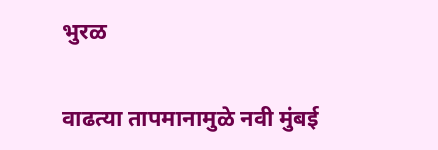भुरळ

वाढत्या तापमानामुळे नवी मुंबई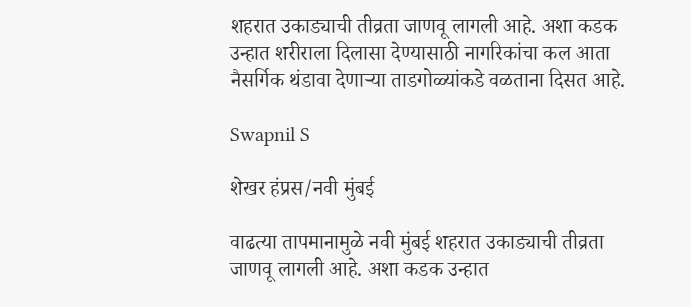शहरात उकाड्याची तीव्रता जाणवू लागली आहे. अशा कडक उन्हात शरीराला दिलासा देण्यासाठी नागरिकांचा कल आता नैसर्गिक थंडावा देणाऱ्या ताडगोळ्यांकडे वळताना दिसत आहे.

Swapnil S

शेखर हंप्रस/नवी मुंबई

वाढत्या तापमानामुळे नवी मुंबई शहरात उकाड्याची तीव्रता जाणवू लागली आहे. अशा कडक उन्हात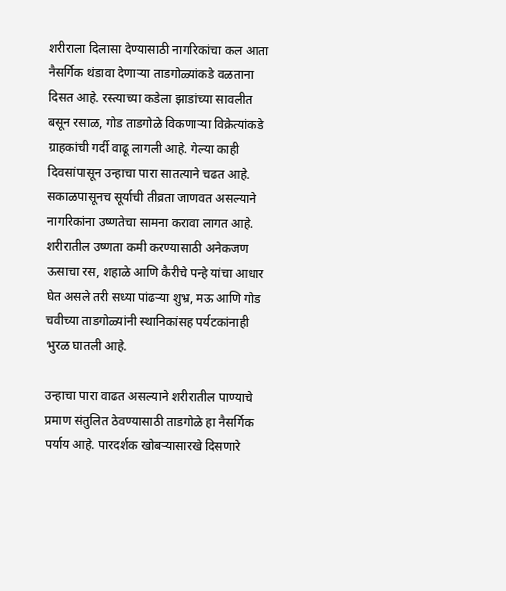शरीराला दिलासा देण्यासाठी नागरिकांचा कल आता नैसर्गिक थंडावा देणाऱ्या ताडगोळ्यांकडे वळताना दिसत आहे. रस्त्याच्या कडेला झाडांच्या सावलीत बसून रसाळ, गोड ताडगोळे विकणाऱ्या विक्रेत्यांकडे ग्राहकांची गर्दी वाढू लागली आहे. गेल्या काही दिवसांपासून उन्हाचा पारा सातत्याने चढत आहे. सकाळपासूनच सूर्याची तीव्रता जाणवत असल्याने नागरिकांना उष्णतेचा सामना करावा लागत आहे. शरीरातील उष्णता कमी करण्यासाठी अनेकजण ऊसाचा रस, शहाळे आणि कैरीचे पन्हे यांचा आधार घेत असले तरी सध्या पांढऱ्या शुभ्र, मऊ आणि गोड चवीच्या ताडगोळ्यांनी स्थानिकांसह पर्यटकांनाही भुरळ घातली आहे.

उन्हाचा पारा वाढत असल्याने शरीरातील पाण्याचे प्रमाण संतुलित ठेवण्यासाठी ताडगोळे हा नैसर्गिक पर्याय आहे. पारदर्शक खोबऱ्यासारखे दिसणारे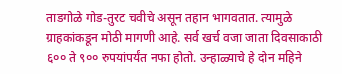ताडगोळे गोड-तुरट चवीचे असून तहान भागवतात. त्यामुळे ग्राहकांकडून मोठी मागणी आहे. सर्व खर्च वजा जाता दिवसाकाठी ६०० ते ९०० रुपयांपर्यंत नफा होतो. उन्हाळ्याचे हे दोन महिने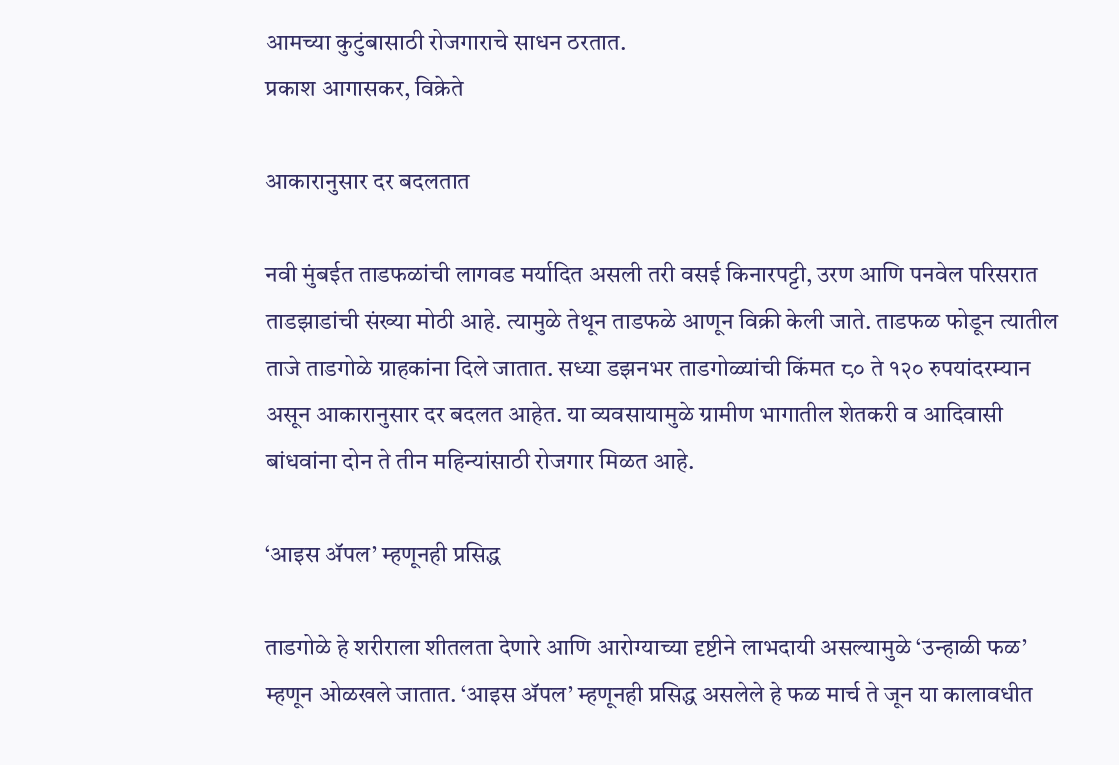आमच्या कुटुंबासाठी रोजगाराचे साधन ठरतात.
प्रकाश आगासकर, विक्रेते

आकारानुसार दर बदलतात

नवी मुंबईत ताडफळांची लागवड मर्यादित असली तरी वसई किनारपट्टी, उरण आणि पनवेल परिसरात ताडझाडांची संख्या मोठी आहे. त्यामुळे तेथून ताडफळे आणून विक्री केली जाते. ताडफळ फोडून त्यातील ताजे ताडगोळे ग्राहकांना दिले जातात. सध्या डझनभर ताडगोळ्यांची किंमत ८० ते १२० रुपयांदरम्यान असून आकारानुसार दर बदलत आहेत. या व्यवसायामुळे ग्रामीण भागातील शेतकरी व आदिवासी बांधवांना दोन ते तीन महिन्यांसाठी रोजगार मिळत आहे.

‘आइस ॲपल’ म्हणूनही प्रसिद्ध

ताडगोळे हे शरीराला शीतलता देणारे आणि आरोग्याच्या दृष्टीने लाभदायी असल्यामुळे ‘उन्हाळी फळ’ म्हणून ओळखले जातात. ‘आइस ॲपल’ म्हणूनही प्रसिद्ध असलेले हे फळ मार्च ते जून या कालावधीत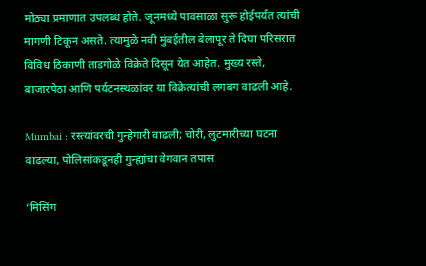मोठ्या प्रमाणात उपलब्ध होते. जूनमध्ये पावसाळा सुरू होईपर्यंत त्यांची मागणी टिकून असते. त्यामुळे नवी मुंबईतील बेलापूर ते दिघा परिसरात विविध ठिकाणी ताडगोळे विक्रेते दिसून येत आहेत. मुख्य रस्ते, बाजारपेठा आणि पर्यटनस्थळांवर या विक्रेत्यांची लगबग वाढली आहे.

Mumbai : रस्त्यांवरची गुन्हेगारी वाढली; चोरी, लुटमारीच्या घटना वाढल्या, पोलिसांकडूनही गुन्ह्यांचा वेगवान तपास

‘मिसिंग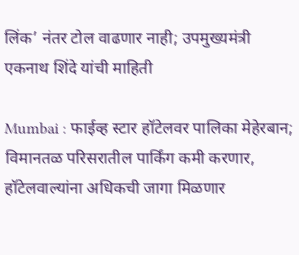लिंक’ नंतर टोल वाढणार नाही; उपमुख्यमंत्री एकनाथ शिंदे यांची माहिती

Mumbai : फाईव्ह स्टार हॉटेलवर पालिका मेहेरबान; विमानतळ परिसरातील पार्किंग कमी करणार, हॉटेलवाल्यांना अधिकची जागा मिळणार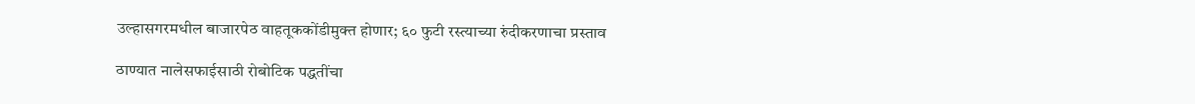उल्हासगरमधील बाजारपेठ वाहतूककोंडीमुक्त होणार; ६० फुटी रस्त्याच्या रुंदीकरणाचा प्रस्ताव

ठाण्यात नालेसफाईसाठी रोबोटिक पद्धतींचा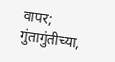वापर; गुंतागुंतीच्या,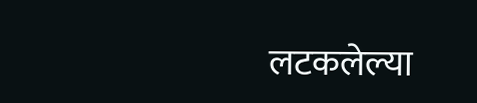लटकलेल्या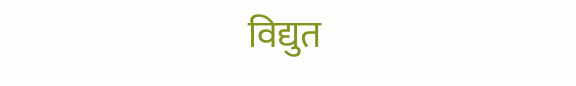विद्युत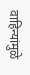वाहिन्यांमुळे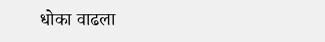धोका वाढला